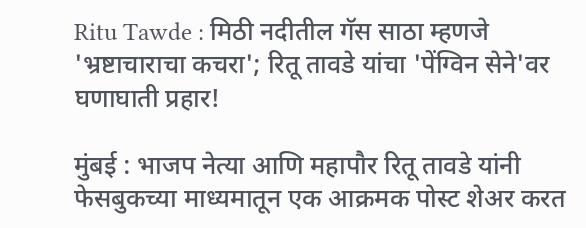Ritu Tawde : मिठी नदीतील गॅस साठा म्हणजे 'भ्रष्टाचाराचा कचरा'; रितू तावडे यांचा 'पेंग्विन सेने'वर घणाघाती प्रहार!

मुंबई : भाजप नेत्या आणि महापौर रितू तावडे यांनी फेसबुकच्या माध्यमातून एक आक्रमक पोस्ट शेअर करत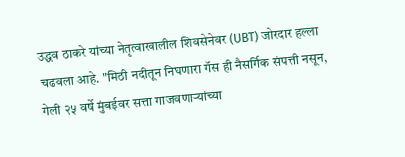उद्धव ठाकरे यांच्या नेतृत्वाखालील शिवसेनेवर (UBT) जोरदार हल्ला चढवला आहे. "मिठी नदीतून निघणारा गॅस ही नैसर्गिक संपत्ती नसून, गेली २५ वर्षे मुंबईवर सत्ता गाजवणाऱ्यांच्या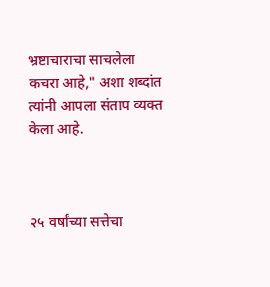भ्रष्टाचाराचा साचलेला कचरा आहे," अशा शब्दांत त्यांनी आपला संताप व्यक्त केला आहे.



२५ वर्षांच्या सत्तेचा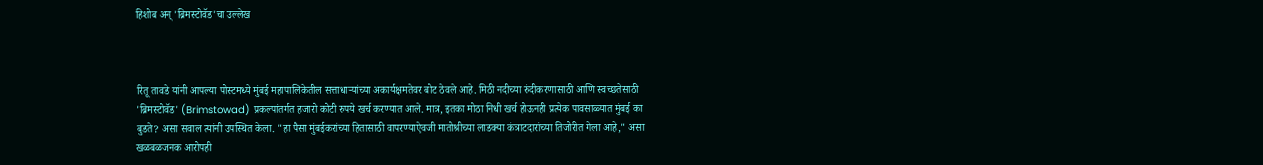हिशोब अन् 'ब्रिमस्टोवॅड'चा उल्लेख



रितू तावडे यांनी आपल्या पोस्टमध्ये मुंबई महापालिकेतील सत्ताधाऱ्यांच्या अकार्यक्षमतेवर बोट ठेवले आहे. मिठी नदीच्या रुंदीकरणासाठी आणि स्वच्छतेसाठी 'ब्रिमस्टोवॅड' (Brimstowad) प्रकल्पांतर्गत हजारो कोटी रुपये खर्च करण्यात आले. मात्र, इतका मोठा निधी खर्च होऊनही प्रत्येक पावसाळ्यात मुंबई का बुडते? असा सवाल त्यांनी उपस्थित केला. "हा पैसा मुंबईकरांच्या हितासाठी वापरण्याऐवजी मातोश्रीच्या लाडक्या कंत्राटदारांच्या तिजोरीत गेला आहे," असा खळबळजनक आरोपही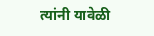त्यांनी यावेळी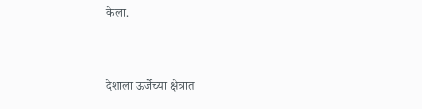केला.


देशाला ऊर्जेच्या क्षेत्रात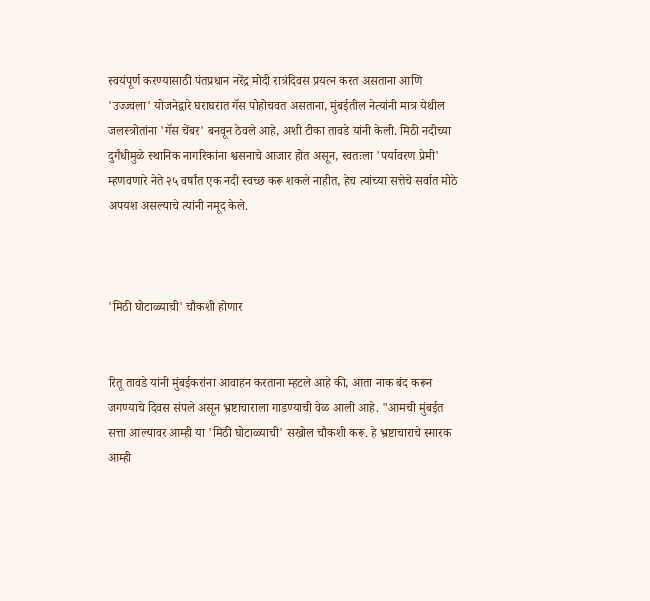स्वयंपूर्ण करण्यासाठी पंतप्रधान नरेंद्र मोदी रात्रंदिवस प्रयत्न करत असताना आणि 'उज्ज्वला' योजनेद्वारे घराघरात गॅस पोहोचवत असताना, मुंबईतील नेत्यांनी मात्र येथील जलस्त्रोतांना 'गॅस चेंबर' बनवून ठेवले आहे, अशी टीका तावडे यांनी केली. मिठी नदीच्या दुर्गंधीमुळे स्थानिक नागरिकांना श्वसनाचे आजार होत असून, स्वतःला 'पर्यावरण प्रेमी' म्हणवणारे नेते २५ वर्षांत एक नदी स्वच्छ करू शकले नाहीत, हेच त्यांच्या सत्तेचे सर्वात मोठे अपयश असल्याचे त्यांनी नमूद केले.



'मिठी घोटाळ्याची' चौकशी होणार


रितू तावडे यांनी मुंबईकरांना आवाहन करताना म्हटले आहे की, आता नाक बंद करून जगण्याचे दिवस संपले असून भ्रष्टाचाराला गाडण्याची वेळ आली आहे. "आमची मुंबईत सत्ता आल्यावर आम्ही या 'मिठी घोटाळ्याची' सखोल चौकशी करू. हे भ्रष्टाचाराचे स्मारक आम्ही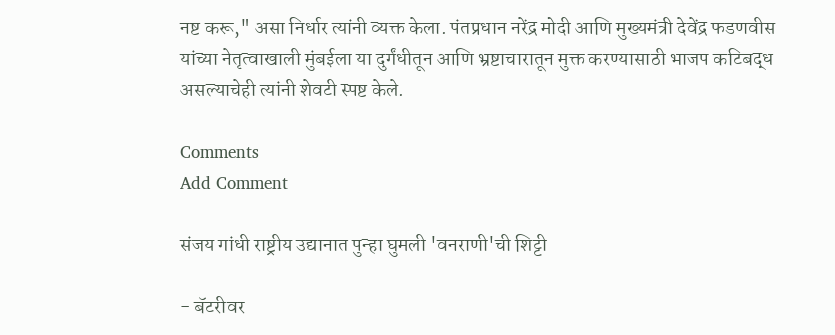नष्ट करू," असा निर्धार त्यांनी व्यक्त केला. पंतप्रधान नरेंद्र मोदी आणि मुख्यमंत्री देवेंद्र फडणवीस यांच्या नेतृत्वाखाली मुंबईला या दुर्गंधीतून आणि भ्रष्टाचारातून मुक्त करण्यासाठी भाजप कटिबद्ध असल्याचेही त्यांनी शेवटी स्पष्ट केले.

Comments
Add Comment

संजय गांधी राष्ट्रीय उद्यानात पुन्हा घुमली 'वनराणी'ची शिट्टी

- बॅटरीवर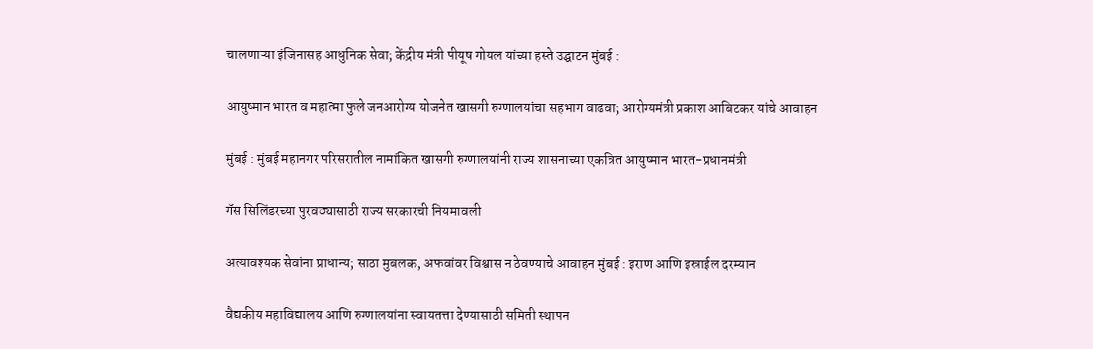चालणाऱ्या इंजिनासह आधुनिक सेवा; केंद्रीय मंत्री पीयूष गोयल यांच्या हस्ते उद्घाटन मुंबई :

आयुष्मान भारत व महात्मा फुले जनआरोग्य योजनेत खासगी रुग्णालयांचा सहभाग वाढवा; आरोग्यमंत्री प्रकाश आबिटकर यांचे आवाहन

मुंबई : मुंबई महानगर परिसरातील नामांकित खासगी रुग्णालयांनी राज्य शासनाच्या एकत्रित आयुष्मान भारत-प्रधानमंत्री

गॅस सिलिंडरच्या पुरवठ्यासाठी राज्य सरकारची नियमावली

अत्यावश्यक सेवांना प्राधान्य; साठा मुबलक, अफवांवर विश्वास न ठेवण्याचे आवाहन मुंबई : इराण आणि इस्राईल दरम्यान

वैद्यकीय महाविद्यालय आणि रुग्णालयांना स्वायतत्ता देण्यासाठी समिती स्थापन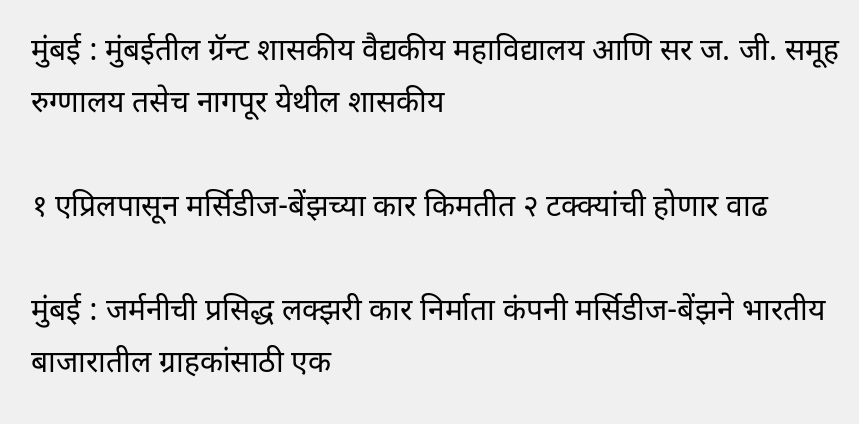मुंबई : मुंबईतील ग्रॅन्ट शासकीय वैद्यकीय महाविद्यालय आणि सर ज. जी. समूह रुग्णालय तसेच नागपूर येथील शासकीय

१ एप्रिलपासून मर्सिडीज-बेंझच्या कार किमतीत २ टक्क्यांची होणार वाढ

मुंबई : जर्मनीची प्रसिद्ध लक्झरी कार निर्माता कंपनी मर्सिडीज-बेंझने भारतीय बाजारातील ग्राहकांसाठी एक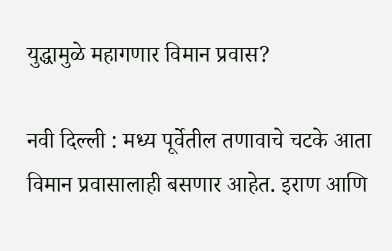युद्धामुळे महागणार विमान प्रवास?

नवी दिल्ली : मध्य पूर्वेतील तणावाचे चटके आता विमान प्रवासालाही बसणार आहेत. इराण आणि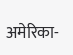अमेरिका-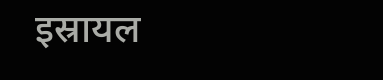इस्रायल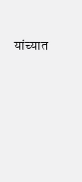यांच्यात